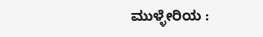ಮುಳ್ಳೇರಿಯ :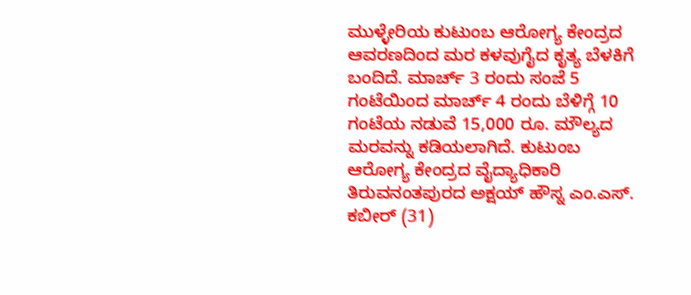ಮುಳ್ಳೇರಿಯ ಕುಟುಂಬ ಆರೋಗ್ಯ ಕೇಂದ್ರದ ಆವರಣದಿಂದ ಮರ ಕಳವುಗೈದ ಕೃತ್ಯ ಬೆಳಕಿಗೆ ಬಂದಿದೆ. ಮಾರ್ಚ್ 3 ರಂದು ಸಂಜೆ 5 ಗಂಟೆಯಿಂದ ಮಾರ್ಚ್ 4 ರಂದು ಬೆಳಿಗ್ಗೆ 10 ಗಂಟೆಯ ನಡುವೆ 15,000 ರೂ. ಮೌಲ್ಯದ ಮರವನ್ನು ಕಡಿಯಲಾಗಿದೆ. ಕುಟುಂಬ ಆರೋಗ್ಯ ಕೇಂದ್ರದ ವೈದ್ಯಾಧಿಕಾರಿ ತಿರುವನಂತಪುರದ ಅಕ್ಷಯ್ ಹೌಸ್ನ ಎಂ.ಎಸ್. ಕಬೀರ್ (31)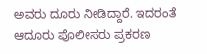ಅವರು ದೂರು ನೀಡಿದ್ದಾರೆ. ಇದರಂತೆ ಆದೂರು ಪೊಲೀಸರು ಪ್ರಕರಣ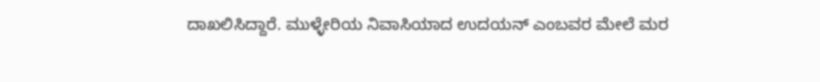ದಾಖಲಿಸಿದ್ದಾರೆ. ಮುಳ್ಳೇರಿಯ ನಿವಾಸಿಯಾದ ಉದಯನ್ ಎಂಬವರ ಮೇಲೆ ಮರ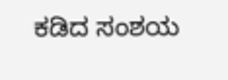ಕಡಿದ ಸಂಶಯ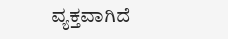ವ್ಯಕ್ತವಾಗಿದೆ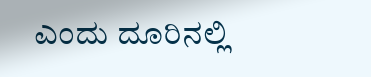ಎಂದು ದೂರಿನಲ್ಲಿ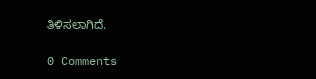ತಿಳಿಸಲಾಗಿದೆ.

0 Comments